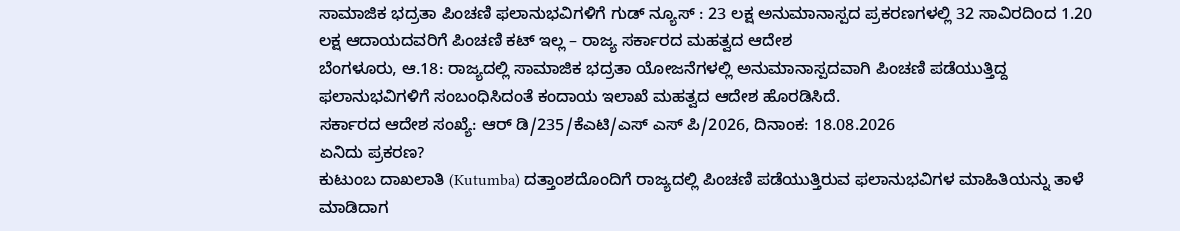ಸಾಮಾಜಿಕ ಭದ್ರತಾ ಪಿಂಚಣಿ ಫಲಾನುಭವಿಗಳಿಗೆ ಗುಡ್ ನ್ಯೂಸ್ : 23 ಲಕ್ಷ ಅನುಮಾನಾಸ್ಪದ ಪ್ರಕರಣಗಳಲ್ಲಿ 32 ಸಾವಿರದಿಂದ 1.20 ಲಕ್ಷ ಆದಾಯದವರಿಗೆ ಪಿಂಚಣಿ ಕಟ್ ಇಲ್ಲ – ರಾಜ್ಯ ಸರ್ಕಾರದ ಮಹತ್ವದ ಆದೇಶ
ಬೆಂಗಳೂರು, ಆ.18: ರಾಜ್ಯದಲ್ಲಿ ಸಾಮಾಜಿಕ ಭದ್ರತಾ ಯೋಜನೆಗಳಲ್ಲಿ ಅನುಮಾನಾಸ್ಪದವಾಗಿ ಪಿಂಚಣಿ ಪಡೆಯುತ್ತಿದ್ದ ಫಲಾನುಭವಿಗಳಿಗೆ ಸಂಬಂಧಿಸಿದಂತೆ ಕಂದಾಯ ಇಲಾಖೆ ಮಹತ್ವದ ಆದೇಶ ಹೊರಡಿಸಿದೆ.
ಸರ್ಕಾರದ ಆದೇಶ ಸಂಖ್ಯೆ: ಆರ್ ಡಿ/235/ಕೆಎಟಿ/ಎಸ್ ಎಸ್ ಪಿ/2026, ದಿನಾಂಕ: 18.08.2026
ಏನಿದು ಪ್ರಕರಣ?
ಕುಟುಂಬ ದಾಖಲಾತಿ (Kutumba) ದತ್ತಾಂಶದೊಂದಿಗೆ ರಾಜ್ಯದಲ್ಲಿ ಪಿಂಚಣಿ ಪಡೆಯುತ್ತಿರುವ ಫಲಾನುಭವಿಗಳ ಮಾಹಿತಿಯನ್ನು ತಾಳೆ ಮಾಡಿದಾಗ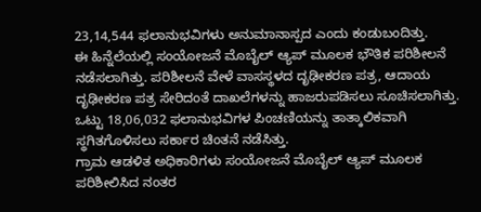23,14,544 ಫಲಾನುಭವಿಗಳು ಅನುಮಾನಾಸ್ಪದ ಎಂದು ಕಂಡುಬಂದಿತ್ತು.
ಈ ಹಿನ್ನೆಲೆಯಲ್ಲಿ ಸಂಯೋಜನೆ ಮೊಬೈಲ್ ಆ್ಯಪ್ ಮೂಲಕ ಭೌತಿಕ ಪರಿಶೀಲನೆ ನಡೆಸಲಾಗಿತ್ತು. ಪರಿಶೀಲನೆ ವೇಳೆ ವಾಸಸ್ಥಳದ ದೃಢೀಕರಣ ಪತ್ರ, ಆದಾಯ ದೃಢೀಕರಣ ಪತ್ರ ಸೇರಿದಂತೆ ದಾಖಲೆಗಳನ್ನು ಹಾಜರುಪಡಿಸಲು ಸೂಚಿಸಲಾಗಿತ್ತು. ಒಟ್ಟು 18,06,032 ಫಲಾನುಭವಿಗಳ ಪಿಂಚಣಿಯನ್ನು ತಾತ್ಕಾಲಿಕವಾಗಿ ಸ್ಥಗಿತಗೊಳಿಸಲು ಸರ್ಕಾರ ಚಿಂತನೆ ನಡೆಸಿತ್ತು.
ಗ್ರಾಮ ಆಡಳಿತ ಅಧಿಕಾರಿಗಳು ಸಂಯೋಜನೆ ಮೊಬೈಲ್ ಆ್ಯಪ್ ಮೂಲಕ ಪರಿಶೀಲಿಸಿದ ನಂತರ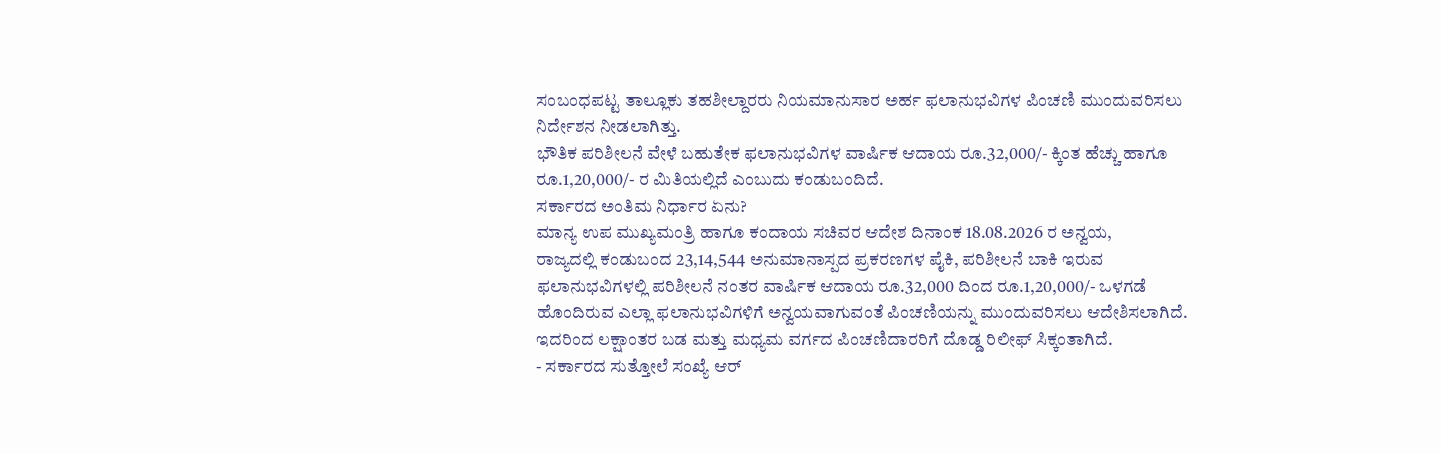ಸಂಬಂಧಪಟ್ಟ ತಾಲ್ಲೂಕು ತಹಶೀಲ್ದಾರರು ನಿಯಮಾನುಸಾರ ಅರ್ಹ ಫಲಾನುಭವಿಗಳ ಪಿಂಚಣಿ ಮುಂದುವರಿಸಲು ನಿರ್ದೇಶನ ನೀಡಲಾಗಿತ್ತು.
ಭೌತಿಕ ಪರಿಶೀಲನೆ ವೇಳೆ ಬಹುತೇಕ ಫಲಾನುಭವಿಗಳ ವಾರ್ಷಿಕ ಆದಾಯ ರೂ.32,000/- ಕ್ಕಿಂತ ಹೆಚ್ಚು ಹಾಗೂ ರೂ.1,20,000/- ರ ಮಿತಿಯಲ್ಲಿದೆ ಎಂಬುದು ಕಂಡುಬಂದಿದೆ.
ಸರ್ಕಾರದ ಅಂತಿಮ ನಿರ್ಧಾರ ಏನು?
ಮಾನ್ಯ ಉಪ ಮುಖ್ಯಮಂತ್ರಿ ಹಾಗೂ ಕಂದಾಯ ಸಚಿವರ ಆದೇಶ ದಿನಾಂಕ 18.08.2026 ರ ಅನ್ವಯ,
ರಾಜ್ಯದಲ್ಲಿ ಕಂಡುಬಂದ 23,14,544 ಅನುಮಾನಾಸ್ಪದ ಪ್ರಕರಣಗಳ ಪೈಕಿ, ಪರಿಶೀಲನೆ ಬಾಕಿ ಇರುವ ಫಲಾನುಭವಿಗಳಲ್ಲಿ ಪರಿಶೀಲನೆ ನಂತರ ವಾರ್ಷಿಕ ಆದಾಯ ರೂ.32,000 ದಿಂದ ರೂ.1,20,000/- ಒಳಗಡೆ ಹೊಂದಿರುವ ಎಲ್ಲಾ ಫಲಾನುಭವಿಗಳಿಗೆ ಅನ್ವಯವಾಗುವಂತೆ ಪಿಂಚಣಿಯನ್ನು ಮುಂದುವರಿಸಲು ಆದೇಶಿಸಲಾಗಿದೆ.
ಇದರಿಂದ ಲಕ್ಷಾಂತರ ಬಡ ಮತ್ತು ಮಧ್ಯಮ ವರ್ಗದ ಪಿಂಚಣಿದಾರರಿಗೆ ದೊಡ್ಡ ರಿಲೀಫ್ ಸಿಕ್ಕಂತಾಗಿದೆ.
- ಸರ್ಕಾರದ ಸುತ್ತೋಲೆ ಸಂಖ್ಯೆ ಆರ್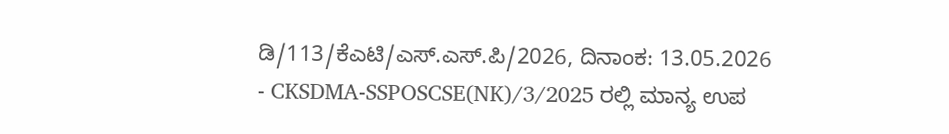ಡಿ/113/ಕೆಎಟಿ/ಎಸ್.ಎಸ್.ಪಿ/2026, ದಿನಾಂಕ: 13.05.2026
- CKSDMA-SSPOSCSE(NK)/3/2025 ರಲ್ಲಿ ಮಾನ್ಯ ಉಪ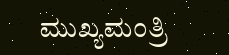ಮುಖ್ಯಮಂತ್ರಿ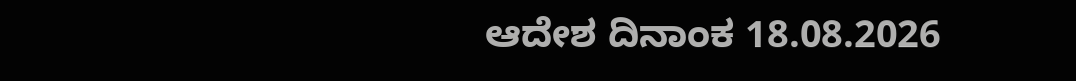ಆದೇಶ ದಿನಾಂಕ 18.08.2026